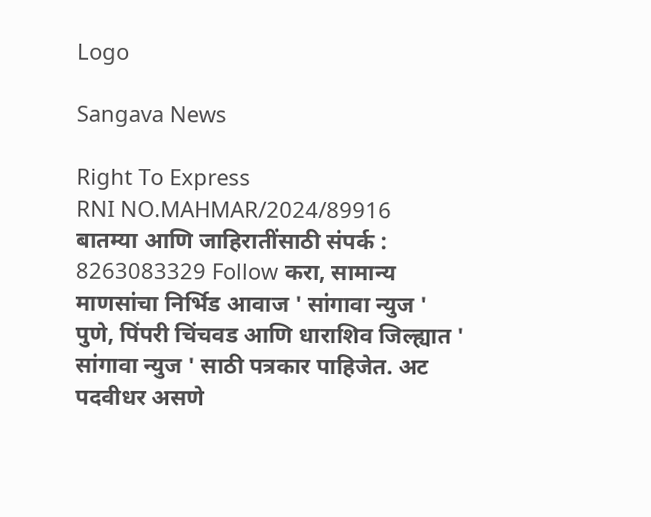Logo

Sangava News

Right To Express
RNI NO.MAHMAR/2024/89916
बातम्या आणि जाहिरातींसाठी संपर्क : 8263083329 Follow करा, सामान्य माणसांचा निर्भिड आवाज ' सांगावा न्युज ' पुणे, पिंपरी चिंचवड आणि धाराशिव जिल्ह्यात ' सांगावा न्युज ' साठी पत्रकार पाहिजेत. अट पदवीधर असणे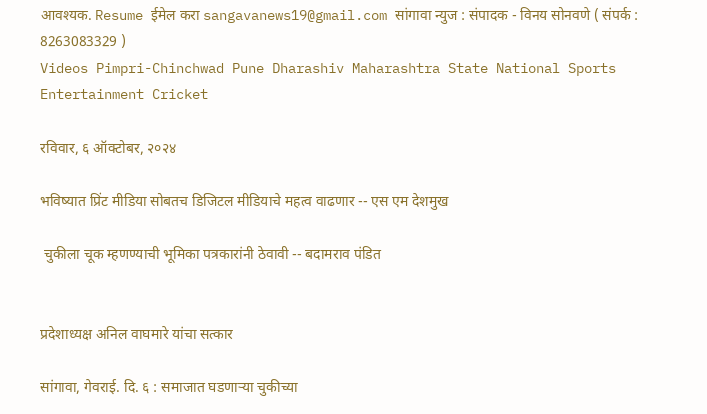आवश्यक. Resume ईमेल करा sangavanews19@gmail.com सांगावा न्युज : संपादक - विनय सोनवणे ( संपर्क : 8263083329 )
Videos Pimpri-Chinchwad Pune Dharashiv Maharashtra State National Sports Entertainment Cricket

रविवार, ६ ऑक्टोबर, २०२४

भविष्यात प्रिंट मीडिया सोबतच डिजिटल मीडियाचे महत्व वाढणार -- एस एम देशमुख

 चुकीला चूक म्हणण्याची भूमिका पत्रकारांनी ठेवावी -- बदामराव पंडित


प्रदेशाध्यक्ष अनिल वाघमारे यांचा सत्कार

सांगावा, गेवराई. दि. ६ : समाजात घडणाऱ्या चुकीच्या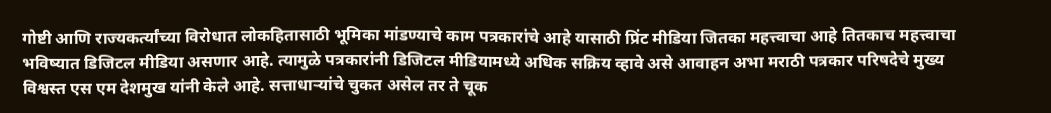गोष्टी आणि राज्यकर्त्यांच्या विरोधात लोकहितासाठी भूमिका मांडण्याचे काम पत्रकारांचे आहे यासाठी प्रिंट मीडिया जितका महत्त्वाचा आहे तितकाच महत्त्वाचा भविष्यात डिजिटल मीडिया असणार आहे. त्यामुळे पत्रकारांनी डिजिटल मीडियामध्ये अधिक सक्रिय व्हावे असे आवाहन अभा मराठी पत्रकार परिषदेचे मुख्य विश्वस्त एस एम देशमुख यांनी केले आहे. सत्ताधाऱ्यांचे चुकत असेल तर ते चूक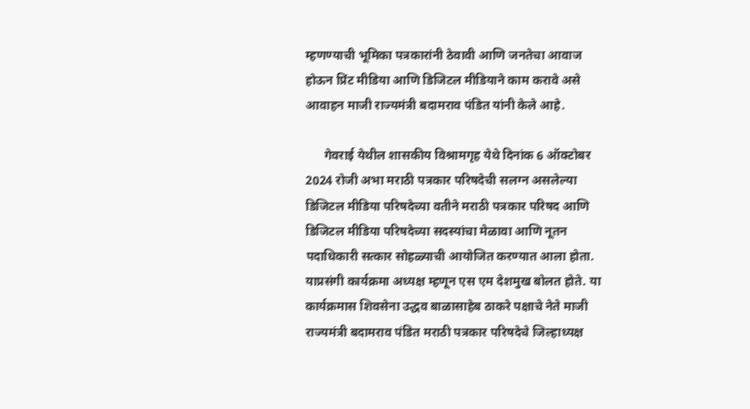म्हणण्याची भूमिका पत्रकारांनी ठेवावी आणि जनतेचा आवाज होऊन प्रिंट मीडिया आणि डिजिटल मीडियाने काम करावे असे आवाहन माजी राज्यमंत्री बदामराव पंडित यांनी केले आहे.

      गेवराई येथील शासकीय विश्रामगृह येथे दिनांक 6 ऑक्टोबर 2024 रोजी अभा मराठी पत्रकार परिषदेची सलग्न असलेल्या डिजिटल मीडिया परिषदेच्या वतीने मराठी पत्रकार परिषद आणि डिजिटल मीडिया परिषदेच्या सदस्यांचा मेळावा आणि नूतन पदाधिकारी सत्कार सोहळ्याची आयोजित करण्यात आला होता. याप्रसंगी कार्यक्रमा अध्यक्ष म्हणून एस एम देशमुख बोलत होते. या कार्यक्रमास शिवसेना उद्धव बाळासाहेब ठाकरे पक्षाचे नेते माजी राज्यमंत्री बदामराव पंडित मराठी पत्रकार परिषदेचे जिल्हाध्यक्ष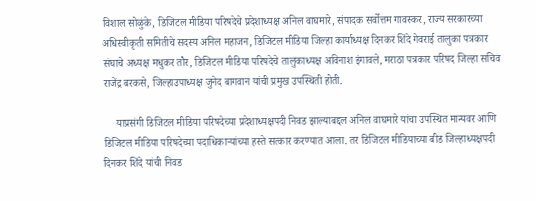विशाल सोळुंके, डिजिटल मीडिया परिषदेचे प्रदेशाध्यक्ष अनिल वाघमारे, संपादक सर्वोत्तम गावस्कर, राज्य सरकारच्या अधिस्वीकृती समितीचे सदस्य अनिल महाजन, डिजिटल मीडिया जिल्हा कार्याध्यक्ष दिनकर शिंदे गेवराई तालुका पत्रकार संघाचे अध्यक्ष मधुकर तौर, डिजिटल मीडिया परिषदेचे तालुकाध्यक्ष अविनाश इंगावले, मराठा पत्रकार परिषद जिल्हा सचिव राजेंद्र बरकसे, जिल्हाउपाध्यक्ष जुनेद बागवान यांची प्रमुख उपस्थिती होती.

     याप्रसंगी डिजिटल मीडिया परिषदेच्या प्रदेशाध्यक्षपदी निवड झाल्याबद्दल अनिल वाघमारे यांचा उपस्थित मान्यवर आणि डिजिटल मीडिया परिषदेच्या पदाधिकाऱ्यांच्या हस्ते सत्कार करण्यात आला. तर डिजिटल मीडियाच्या बीड जिल्हाध्यक्षपदी दिनकर शिंदे यांची निवड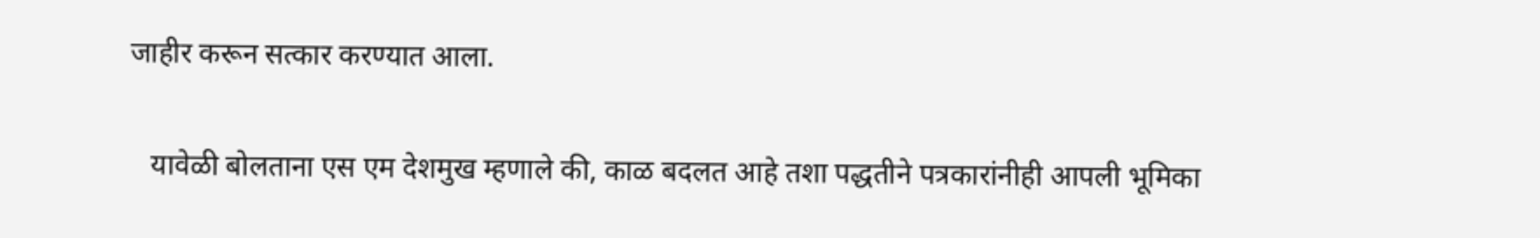जाहीर करून सत्कार करण्यात आला.

   यावेळी बोलताना एस एम देशमुख म्हणाले की, काळ बदलत आहे तशा पद्धतीने पत्रकारांनीही आपली भूमिका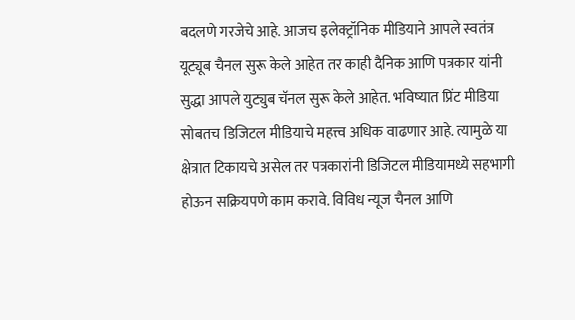बदलणे गरजेचे आहे. आजच इलेक्ट्रॉनिक मीडियाने आपले स्वतंत्र यूट्यूब चैनल सुरू केले आहेत तर काही दैनिक आणि पत्रकार यांनी सुद्धा आपले युट्युब चॅनल सुरू केले आहेत. भविष्यात प्रिंट मीडिया सोबतच डिजिटल मीडियाचे महत्त्व अधिक वाढणार आहे. त्यामुळे या क्षेत्रात टिकायचे असेल तर पत्रकारांनी डिजिटल मीडियामध्ये सहभागी होऊन सक्रियपणे काम करावे. विविध न्यूज चैनल आणि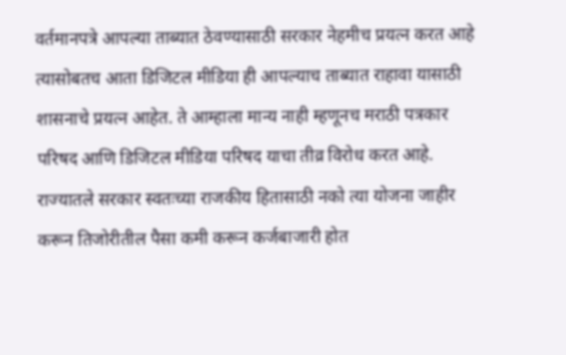वर्तमानपत्रे आपल्या ताब्यात ठेवण्यासाठी सरकार नेहमीच प्रयत्न करत आहे त्यासोबतच आता डिजिटल मीडिया ही आपल्याच ताब्यात राहावा यासाठी शासनाचे प्रयत्न आहेत. ते आम्हाला मान्य नाही म्हणूनच मराठी पत्रकार परिषद आणि डिजिटल मीडिया परिषद याचा तीव्र विरोध करत आहे. राज्यातले सरकार स्वतःच्या राजकीय हितासाठी नको त्या योजना जाहीर करून तिजोरीतील पैसा कमी करून कर्जबाजारी होत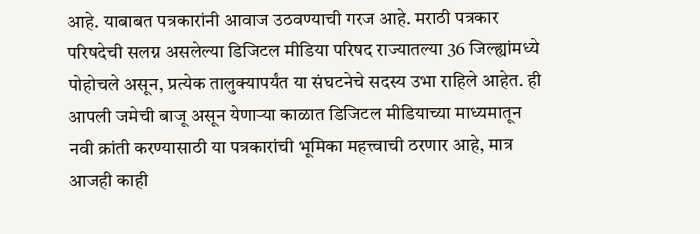आहे. याबाबत पत्रकारांनी आवाज उठवण्याची गरज आहे. मराठी पत्रकार परिषदेची सलग्न असलेल्या डिजिटल मीडिया परिषद राज्यातल्या 36 जिल्ह्यांमध्ये पोहोचले असून, प्रत्येक तालुक्यापर्यंत या संघटनेचे सदस्य उभा राहिले आहेत. ही आपली जमेची बाजू असून येणाऱ्या काळात डिजिटल मीडियाच्या माध्यमातून नवी क्रांती करण्यासाठी या पत्रकारांची भूमिका महत्त्वाची ठरणार आहे, मात्र आजही काही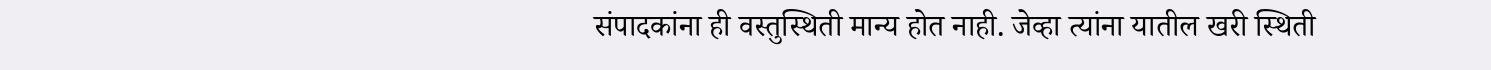संपादकांना ही वस्तुस्थिती मान्य होत नाही. जेव्हा त्यांना यातील खरी स्थिती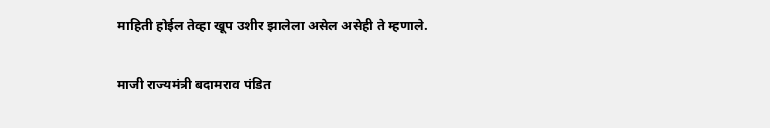माहिती होईल तेव्हा खूप उशीर झालेला असेल असेही ते म्हणाले.

माजी राज्यमंत्री बदामराव पंडित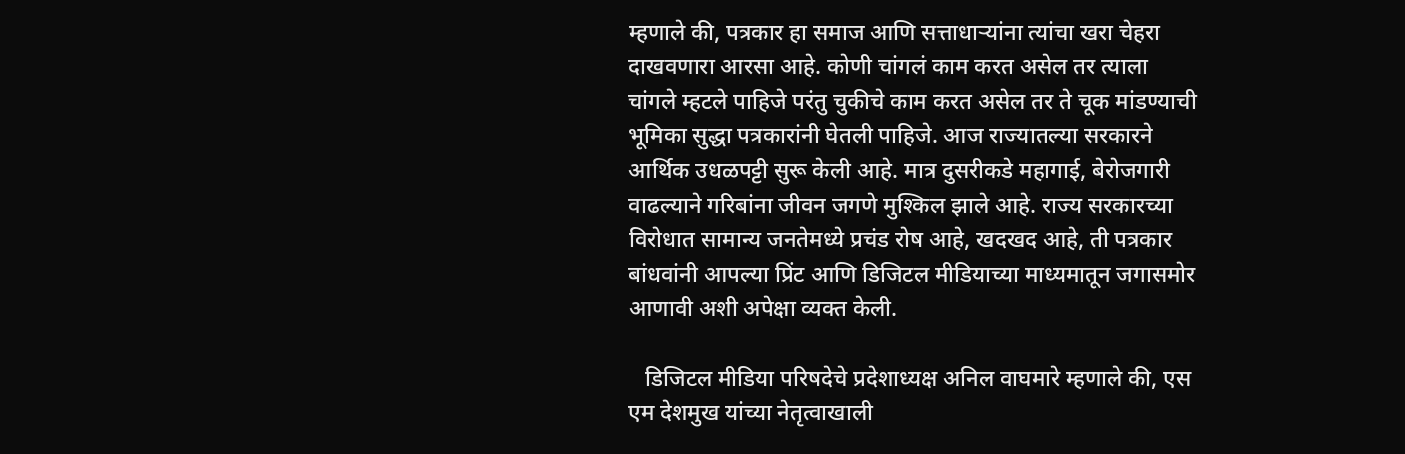म्हणाले की, पत्रकार हा समाज आणि सत्ताधाऱ्यांना त्यांचा खरा चेहरा दाखवणारा आरसा आहे. कोणी चांगलं काम करत असेल तर त्याला चांगले म्हटले पाहिजे परंतु चुकीचे काम करत असेल तर ते चूक मांडण्याची भूमिका सुद्धा पत्रकारांनी घेतली पाहिजे. आज राज्यातल्या सरकारने आर्थिक उधळपट्टी सुरू केली आहे. मात्र दुसरीकडे महागाई, बेरोजगारी वाढल्याने गरिबांना जीवन जगणे मुश्किल झाले आहे. राज्य सरकारच्या विरोधात सामान्य जनतेमध्ये प्रचंड रोष आहे, खदखद आहे, ती पत्रकार बांधवांनी आपल्या प्रिंट आणि डिजिटल मीडियाच्या माध्यमातून जगासमोर आणावी अशी अपेक्षा व्यक्त केली.

   डिजिटल मीडिया परिषदेचे प्रदेशाध्यक्ष अनिल वाघमारे म्हणाले की, एस एम देशमुख यांच्या नेतृत्वाखाली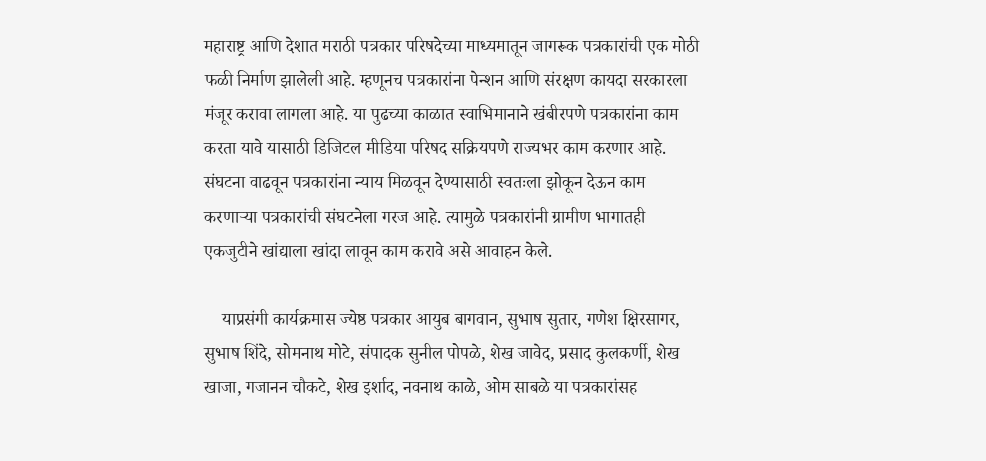महाराष्ट्र आणि देशात मराठी पत्रकार परिषदेच्या माध्यमातून जागरूक पत्रकारांची एक मोठी फळी निर्माण झालेली आहे. म्हणूनच पत्रकारांना पेन्शन आणि संरक्षण कायदा सरकारला मंजूर करावा लागला आहे. या पुढच्या काळात स्वाभिमानाने खंबीरपणे पत्रकारांना काम करता यावे यासाठी डिजिटल मीडिया परिषद सक्रियपणे राज्यभर काम करणार आहे. संघटना वाढवून पत्रकारांना न्याय मिळवून देण्यासाठी स्वतःला झोकून देऊन काम करणाऱ्या पत्रकारांची संघटनेला गरज आहे. त्यामुळे पत्रकारांनी ग्रामीण भागातही एकजुटीने खांद्याला खांदा लावून काम करावे असे आवाहन केले.

    याप्रसंगी कार्यक्रमास ज्येष्ठ पत्रकार आयुब बागवान, सुभाष सुतार, गणेश क्षिरसागर, सुभाष शिंदे, सोमनाथ मोटे, संपादक सुनील पोपळे, शेख जावेद, प्रसाद कुलकर्णी, शेख खाजा, गजानन चौकटे, शेख इर्शाद, नवनाथ काळे, ओम साबळे या पत्रकारांसह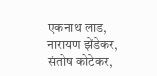एकनाथ लाड, नारायण झेंडेकर, संतोष कोटेकर,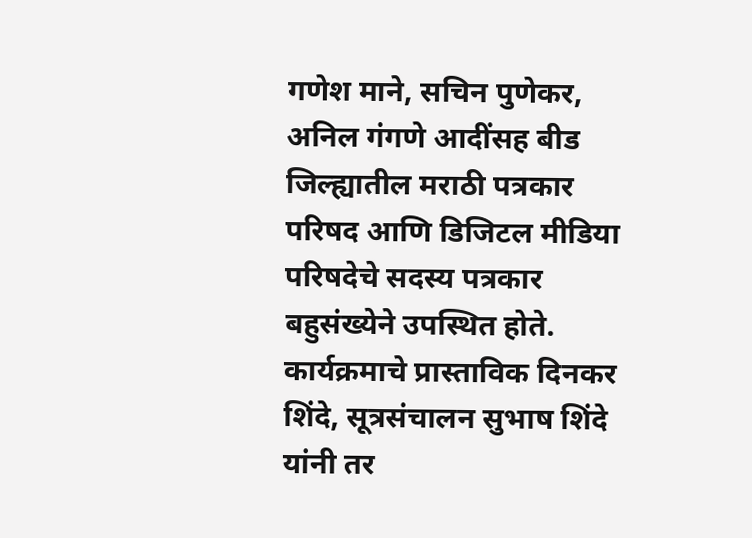गणेश माने, सचिन पुणेकर, अनिल गंगणे आदींसह बीड जिल्ह्यातील मराठी पत्रकार परिषद आणि डिजिटल मीडिया परिषदेचे सदस्य पत्रकार बहुसंख्येने उपस्थित होते. कार्यक्रमाचे प्रास्ताविक दिनकर शिंदे, सूत्रसंचालन सुभाष शिंदे यांनी तर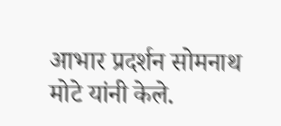आभार प्रदर्शन सोमनाथ मोटे यांनी केले.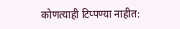कोणत्याही टिप्पण्‍या नाहीत: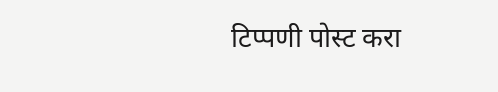टिप्पणी पोस्ट करा